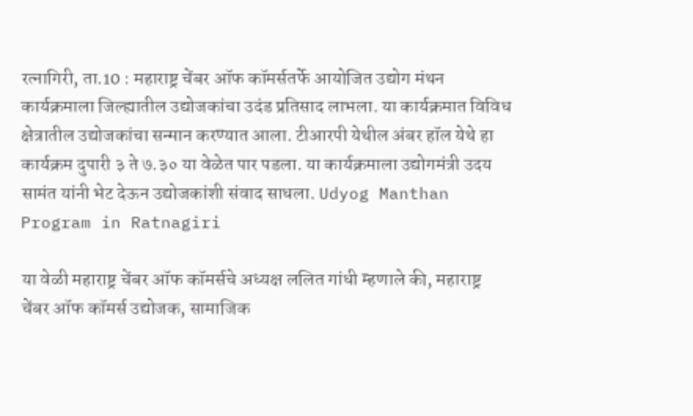रत्नागिरी, ता.10 : महाराष्ट्र चेंबर ऑफ कॉमर्सतर्फे आयोजित उद्योग मंथन कार्यक्रमाला जिल्ह्यातील उद्योजकांचा उदंड प्रतिसाद लाभला. या कार्यक्रमात विविध क्षेत्रातील उद्योजकांचा सन्मान करण्यात आला. टीआरपी येथील अंबर हॉल येथे हा कार्यक्रम दुपारी ३ ते ७.३० या वेळेत पार पडला. या कार्यक्रमाला उद्योगमंत्री उदय सामंत यांनी भेट देऊन उद्योजकांशी संवाद साधला. Udyog Manthan Program in Ratnagiri

या वेळी महाराष्ट्र चेंबर ऑफ कॉमर्सचे अध्यक्ष ललित गांधी म्हणाले की, महाराष्ट्र चेंबर ऑफ कॉमर्स उद्योजक, सामाजिक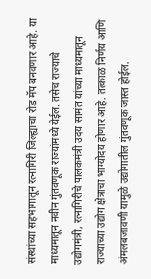संस्थांच्या सहभागातून रत्नागिरी जिल्ह्याचा रोड मॅप बनवणार आहे. या माध्यमातून नवीन गुंतवणूक राज्यांमध्ये येईल. तसेच राज्याचे उद्योगमंत्री, रत्नागिरीचे पालकमंत्री उदय सामंत यांच्या माध्यमातून राज्याच्या उद्योग क्षेत्राचा भाग्योदय होणार आहे. तत्काळ निर्णय आणि अंमलबजावणी यामुळे उद्योगातील गुंतवणूक जास्त होईल.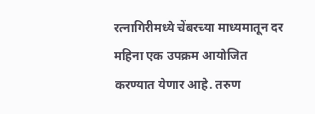रत्नागिरीमध्ये चेंबरच्या माध्यमातून दर महिना एक उपक्रम आयोजित करण्यात येणार आहे. तरुण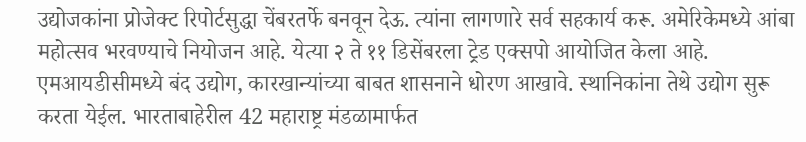उद्योजकांना प्रोजेक्ट रिपोर्टसुद्धा चेंबरतर्फे बनवून देऊ. त्यांना लागणारे सर्व सहकार्य करू. अमेरिकेमध्ये आंबा महोत्सव भरवण्याचे नियोजन आहे. येत्या २ ते ११ डिसेंबरला ट्रेड एक्सपो आयोजित केला आहे. एमआयडीसीमध्ये बंद उद्योग, कारखान्यांच्या बाबत शासनाने धोरण आखावे. स्थानिकांना तेथे उद्योग सुरू करता येईल. भारताबाहेरील 42 महाराष्ट्र मंडळामार्फत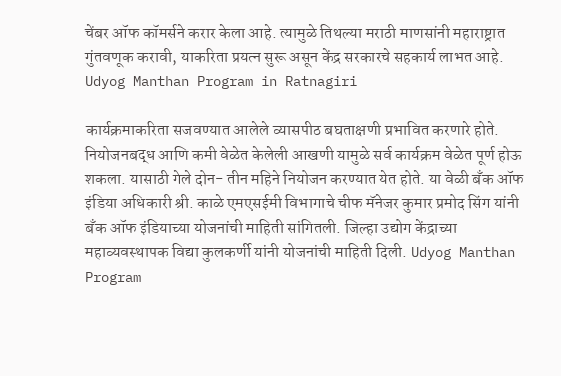चेंबर ऑफ कॉमर्सने करार केला आहे. त्यामुळे तिथल्या मराठी माणसांनी महाराष्ट्रात गुंतवणूक करावी, याकरिता प्रयत्न सुरू असून केंद्र सरकारचे सहकार्य लाभत आहे. Udyog Manthan Program in Ratnagiri

कार्यक्रमाकरिता सजवण्यात आलेले व्यासपीठ बघताक्षणी प्रभावित करणारे होते. नियोजनबद्ध आणि कमी वेळेत केलेली आखणी यामुळे सर्व कार्यक्रम वेळेत पूर्ण होऊ शकला. यासाठी गेले दोन- तीन महिने नियोजन करण्यात येत होते. या वेळी बँक ऑफ इंडिया अधिकारी श्री. काळे एमएसईमी विभागाचे चीफ मॅनेजर कुमार प्रमोद सिंग यांनी बँक ऑफ इंडियाच्या योजनांची माहिती सांगितली. जिल्हा उद्योग केंद्राच्या महाव्यवस्थापक विद्या कुलकर्णी यांनी योजनांची माहिती दिली. Udyog Manthan Program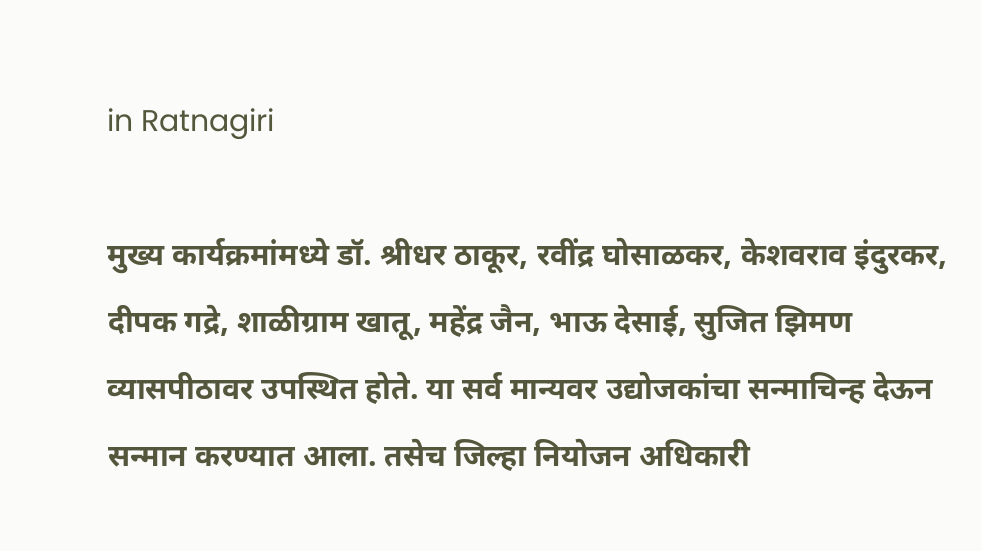in Ratnagiri

मुख्य कार्यक्रमांमध्ये डॉ. श्रीधर ठाकूर, रवींद्र घोसाळकर, केशवराव इंदुरकर, दीपक गद्रे, शाळीग्राम खातू, महेंद्र जैन, भाऊ देसाई, सुजित झिमण व्यासपीठावर उपस्थित होते. या सर्व मान्यवर उद्योजकांचा सन्माचिन्ह देऊन सन्मान करण्यात आला. तसेच जिल्हा नियोजन अधिकारी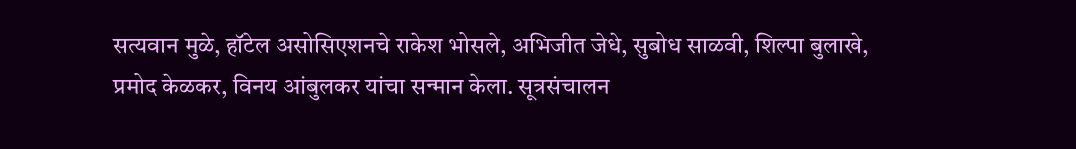सत्यवान मुळे, हॉटेल असोसिएशनचे राकेश भोसले, अभिजीत जेधे, सुबोध साळवी, शिल्पा बुलाखे, प्रमोद केळकर, विनय आंबुलकर यांचा सन्मान केला. सूत्रसंचालन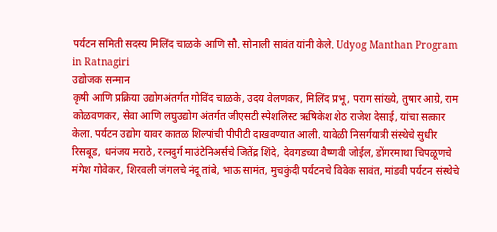पर्यटन समिती सदस्य मिलिंद चाळके आणि सौ. सोनाली सावंत यांनी केले. Udyog Manthan Program in Ratnagiri
उद्योजक सन्मान
कृषी आणि प्रक्रिया उद्योगअंतर्गत गोविंद चाळके, उदय वेलणकर, मिलिंद प्रभू, पराग सांख्ये, तुषार आग्रे, राम कोळवणकर, सेवा आणि लघुउद्योग अंतर्गत जीएसटी स्पेशलिस्ट ऋषिकेश शेठ राजेश देसाई, यांचा सत्कार केला. पर्यटन उद्योग यावर कातळ शिल्पांची पीपीटी दाखवण्यात आली. यावेळी निसर्गयात्री संस्थेचे सुधीर रिसबूड, धनंजय मराठे, रत्नदुर्ग माउंटेनिअर्सचे जितेंद्र शिंदे, देवगडच्या वैष्णवी जोईल, डोंगरमाथा चिपळूणचे मंगेश गोवेकर, शिरवली जंगलचे नंदू तांबे, भाऊ सामंत, मुचकुंदी पर्यटनचे विवेक सावंत, मांडवी पर्यटन संस्थेचे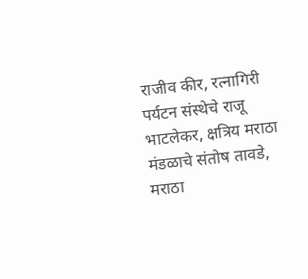राजीव कीर, रत्नागिरी पर्यटन संस्थेचे राजू भाटलेकर, क्षत्रिय मराठा मंडळाचे संतोष तावडे, मराठा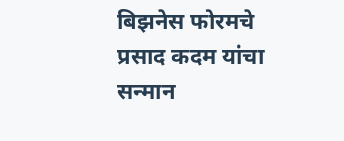बिझनेस फोरमचे प्रसाद कदम यांचा सन्मान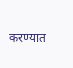करण्यात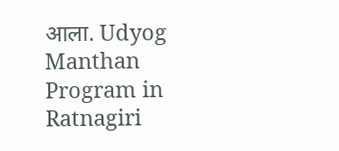आला. Udyog Manthan Program in Ratnagiri